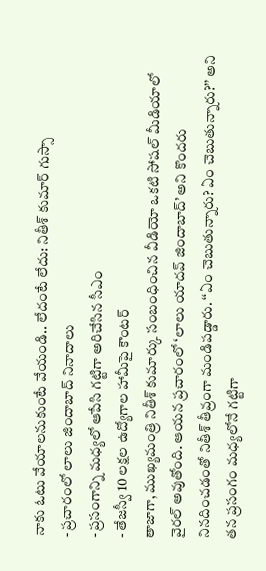నాకు ఓటు వేయాలనుకుంటే వేయండి.. లేదంటే లేదు: నితీశ్ కుమార్ గుస్సా
- ప్రచారంలో లాలు జిందాబాద్ నినాదాలు
- ప్రసంగాన్ని మధ్యలో ఆపేసి గట్టిగా అరిచేసిన సీఎం
- తేజస్వీ 10 లక్షల ఉద్యోగాల హామీపై కౌంటర్
తాజాగా, ముఖ్యమంత్రి నితీశ్ కుమార్కు సంబంధించిన వీడియో ఒకటి సోషల్ మీడియాలో వైరల్ అవుతోంది. ఆయన ప్రచారంలో ‘లాలు యాదవ్ జిందాబాద్’ అని కొందరు నినదించడంతో నితీశ్ తీవ్రంగా మండిపడ్డారు. ‘‘ఏం చెబుతున్నారు? ఏం చెబుతున్నారు?’’ అని తన ప్రసంగం మధ్యలోనే గట్టిగా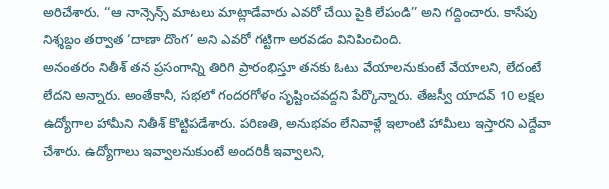అరిచేశారు. ‘‘ఆ నాన్సెన్స్ మాటలు మాట్లాడేవారు ఎవరో చేయి పైకి లేపండి’’ అని గద్దించారు. కాసేపు నిశ్శబ్దం తర్వాత ‘దాణా దొంగ’ అని ఎవరో గట్టిగా అరవడం వినిపించింది.
అనంతరం నితీశ్ తన ప్రసంగాన్ని తిరిగి ప్రారంభిస్తూ తనకు ఓటు వేయాలనుకుంటే వేయాలని, లేదంటే లేదని అన్నారు. అంతేకానీ, సభలో గందరగోళం సృష్టించవద్దని పేర్కొన్నారు. తేజస్వీ యాదవ్ 10 లక్షల ఉద్యోగాల హామీని నితీశ్ కొట్టిపడేశారు. పరిణతి, అనుభవం లేనివాళ్లే ఇలాంటి హామీలు ఇస్తారని ఎద్దేవా చేశారు. ఉద్యోగాలు ఇవ్వాలనుకుంటే అందరికీ ఇవ్వాలని,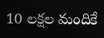10 లక్షల మందికే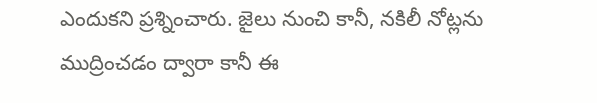ఎందుకని ప్రశ్నించారు. జైలు నుంచి కానీ, నకిలీ నోట్లను ముద్రించడం ద్వారా కానీ ఈ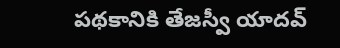పథకానికి తేజస్వీ యాదవ్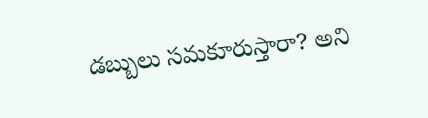డబ్బులు సమకూరుస్తారా? అని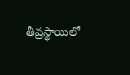తీవ్రస్థాయిలో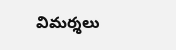విమర్శలు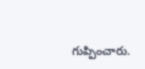గుప్పించారు.